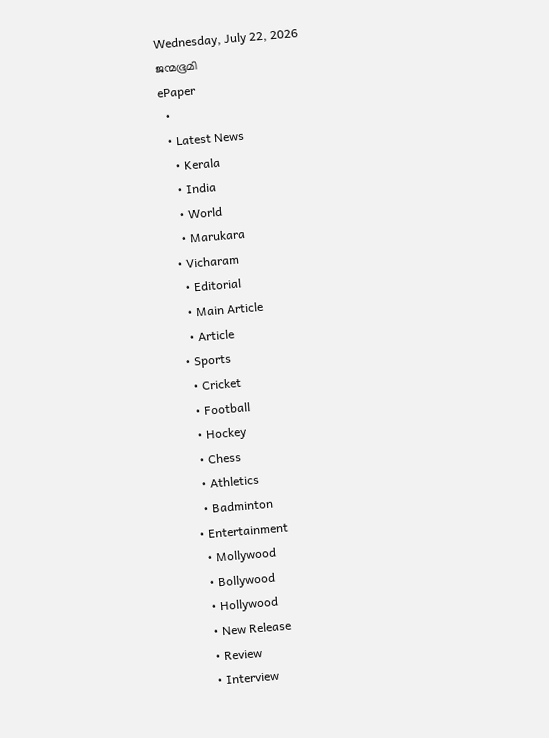Wednesday, July 22, 2026
ജന്മഭൂമി
ePaper
  •
  • Latest News
    • Kerala
    • India
    • World
    • Marukara
  • Vicharam
    • Editorial
    • Main Article
    • Article
  • Sports
    • Cricket
    • Football
    • Hockey
    • Chess
    • Athletics
    • Badminton
  • Entertainment
    • Mollywood
    • Bollywood
    • Hollywood
    • New Release
    • Review
    • Interview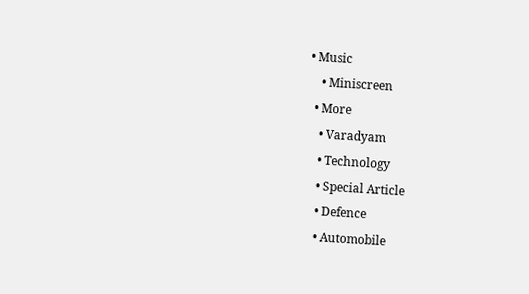• Music
    • Miniscreen
  • More
    • Varadyam
    • Technology
    • Special Article
    • Defence
    • Automobile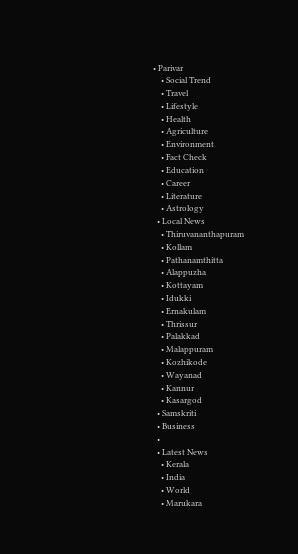• Parivar
    • Social Trend
    • Travel
    • Lifestyle
    • Health
    • Agriculture
    • Environment
    • Fact Check
    • Education
    • Career
    • Literature
    • Astrology
  • Local News
    • Thiruvananthapuram
    • Kollam
    • Pathanamthitta
    • Alappuzha
    • Kottayam
    • Idukki
    • Ernakulam
    • Thrissur
    • Palakkad
    • Malappuram
    • Kozhikode
    • Wayanad
    • Kannur
    • Kasargod
  • Samskriti
  • Business
  •
  • Latest News
    • Kerala
    • India
    • World
    • Marukara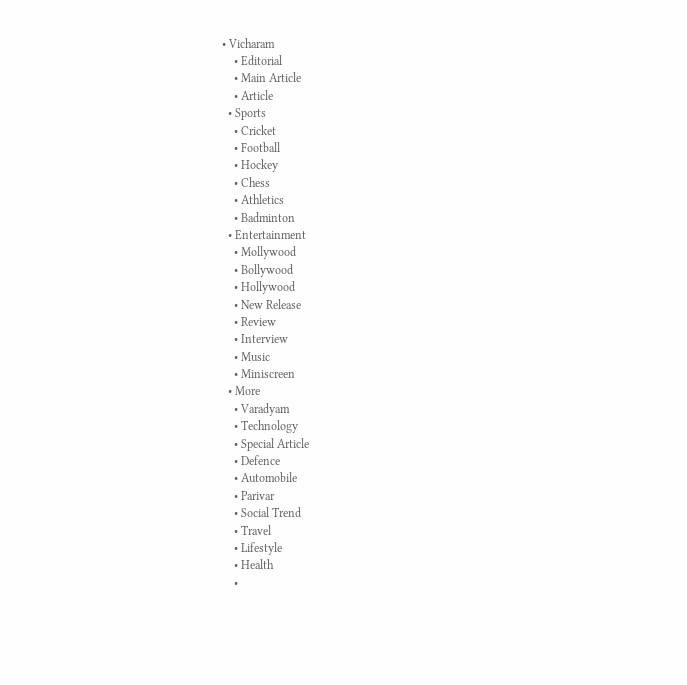• Vicharam
    • Editorial
    • Main Article
    • Article
  • Sports
    • Cricket
    • Football
    • Hockey
    • Chess
    • Athletics
    • Badminton
  • Entertainment
    • Mollywood
    • Bollywood
    • Hollywood
    • New Release
    • Review
    • Interview
    • Music
    • Miniscreen
  • More
    • Varadyam
    • Technology
    • Special Article
    • Defence
    • Automobile
    • Parivar
    • Social Trend
    • Travel
    • Lifestyle
    • Health
    •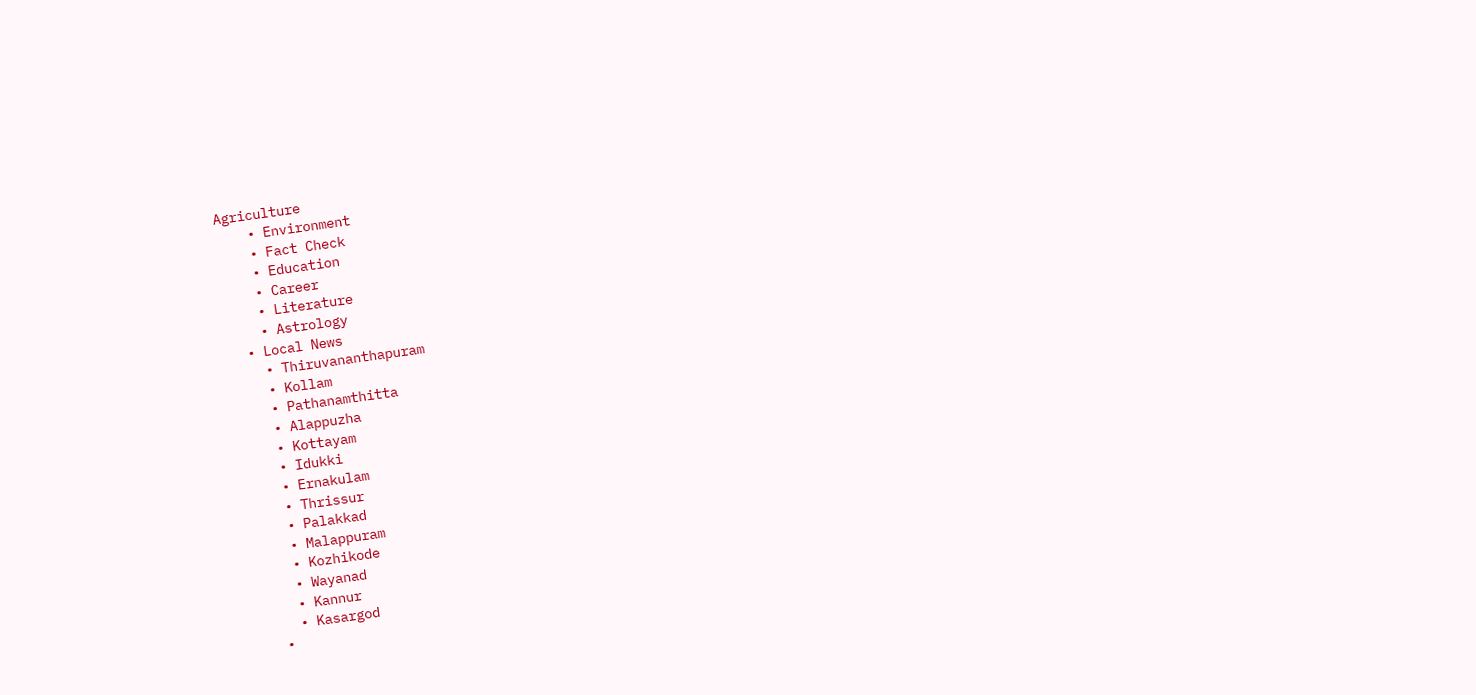Agriculture
    • Environment
    • Fact Check
    • Education
    • Career
    • Literature
    • Astrology
  • Local News
    • Thiruvananthapuram
    • Kollam
    • Pathanamthitta
    • Alappuzha
    • Kottayam
    • Idukki
    • Ernakulam
    • Thrissur
    • Palakkad
    • Malappuram
    • Kozhikode
    • Wayanad
    • Kannur
    • Kasargod
  •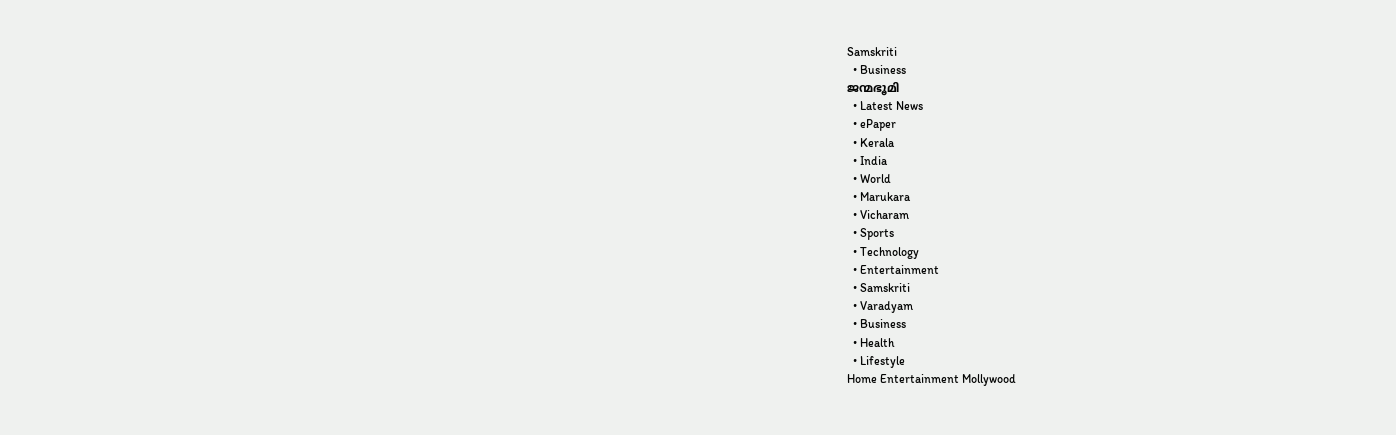Samskriti
  • Business
ജന്മഭൂമി
  • Latest News
  • ePaper
  • Kerala
  • India
  • World
  • Marukara
  • Vicharam
  • Sports
  • Technology
  • Entertainment
  • Samskriti
  • Varadyam
  • Business
  • Health
  • Lifestyle
Home Entertainment Mollywood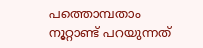പത്തൊമ്പതാം നൂറ്റാണ്ട് പറയുന്നത്‌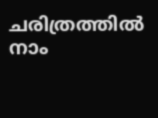ചരിത്രത്തില്‍ നാം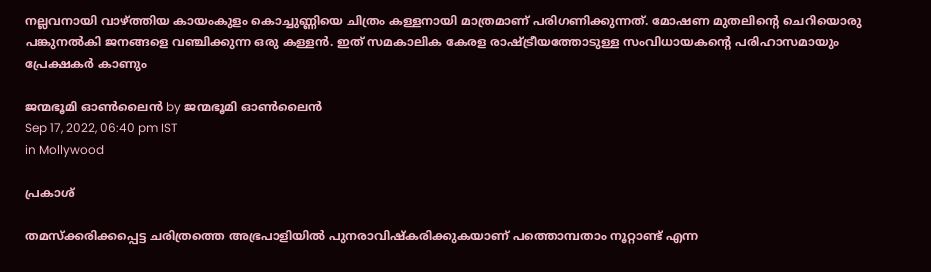നല്ലവനായി വാഴ്‌ത്തിയ കായംകുളം കൊച്ചുണ്ണിയെ ചിത്രം കള്ളനായി മാത്രമാണ് പരിഗണിക്കുന്നത്. മോഷണ മുതലിന്റെ ചെറിയൊരു പങ്കുനല്‍കി ജനങ്ങളെ വഞ്ചിക്കുന്ന ഒരു കള്ളന്‍. ഇത് സമകാലിക കേരള രാഷ്‌ട്രീയത്തോടുള്ള സംവിധായകന്റെ പരിഹാസമായും പ്രേക്ഷകര്‍ കാണും

ജന്മഭൂമി ഓണ്‍ലൈന്‍ by ജന്മഭൂമി ഓണ്‍ലൈന്‍
Sep 17, 2022, 06:40 pm IST
in Mollywood

പ്രകാശ്

തമസ്‌ക്കരിക്കപ്പെട്ട ചരിത്രത്തെ അഭ്രപാളിയില്‍ പുനരാവിഷ്‌കരിക്കുകയാണ് പത്തൊമ്പതാം നൂറ്റാണ്ട് എന്ന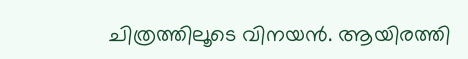ചിത്രത്തിലൂടെ വിനയന്‍. ആയിരത്തി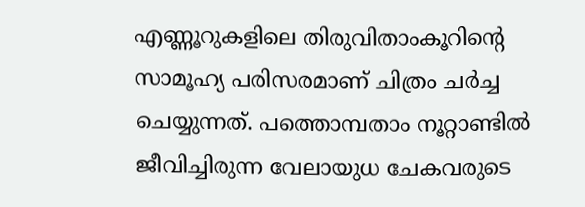എണ്ണൂറുകളിലെ തിരുവിതാംകൂറിന്റെ സാമൂഹ്യ പരിസരമാണ് ചിത്രം ചര്‍ച്ച ചെയ്യുന്നത്. പത്തൊമ്പതാം നൂറ്റാണ്ടില്‍ ജീവിച്ചിരുന്ന വേലായുധ ചേകവരുടെ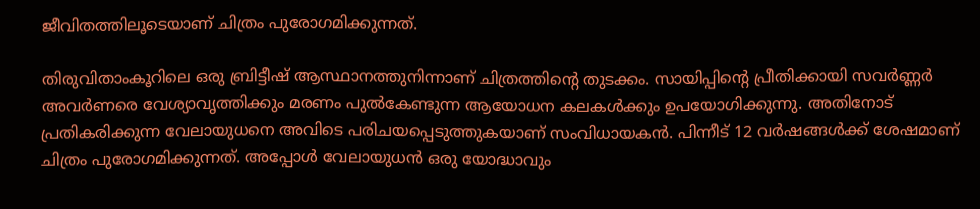ജീവിതത്തിലൂടെയാണ് ചിത്രം പുരോഗമിക്കുന്നത്.

തിരുവിതാംകൂറിലെ ഒരു ബ്രിട്ടീഷ് ആസ്ഥാനത്തുനിന്നാണ് ചിത്രത്തിന്റെ തുടക്കം. സായിപ്പിന്റെ പ്രീതിക്കായി സവര്‍ണ്ണര്‍ അവര്‍ണരെ വേശ്യാവൃത്തിക്കും മരണം പുല്‍കേണ്ടുന്ന ആയോധന കലകള്‍ക്കും ഉപയോഗിക്കുന്നു. അതിനോട് പ്രതികരിക്കുന്ന വേലായുധനെ അവിടെ പരിചയപ്പെടുത്തുകയാണ് സംവിധായകന്‍. പിന്നീട് 12 വര്‍ഷങ്ങള്‍ക്ക് ശേഷമാണ് ചിത്രം പുരോഗമിക്കുന്നത്. അപ്പോള്‍ വേലായുധന്‍ ഒരു യോദ്ധാവും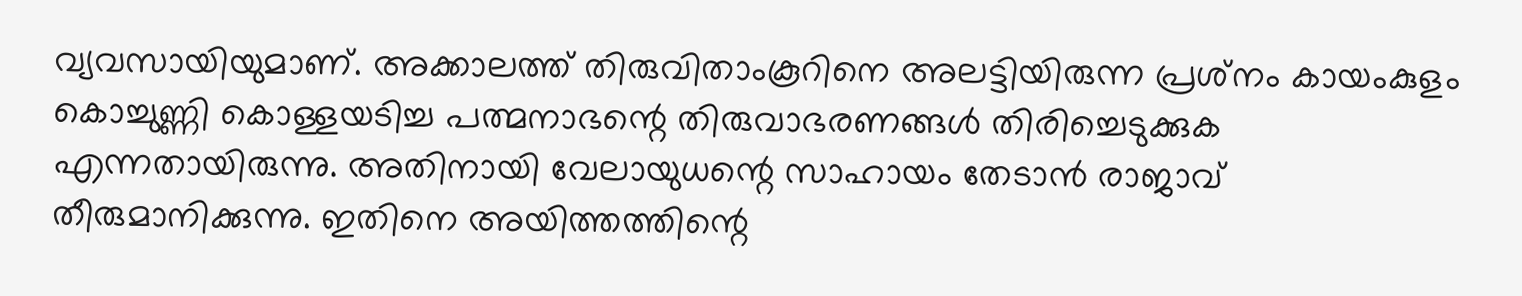വ്യവസായിയുമാണ്. അക്കാലത്ത് തിരുവിതാംകൂറിനെ അലട്ടിയിരുന്ന പ്രശ്‌നം കായംകുളം കൊച്ചുണ്ണി കൊള്ളയടിച്ച പത്മനാഭന്റെ തിരുവാഭരണങ്ങള്‍ തിരിച്ചെടുക്കുക എന്നതായിരുന്നു. അതിനായി വേലായുധന്റെ സാഹായം തേടാന്‍ രാജാവ് തീരുമാനിക്കുന്നു. ഇതിനെ അയിത്തത്തിന്റെ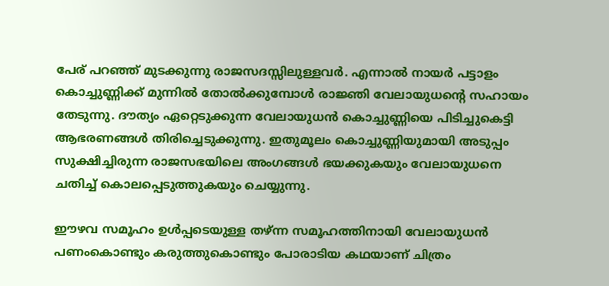പേര് പറഞ്ഞ് മുടക്കുന്നു രാജസദസ്സിലുള്ളവര്‍. എന്നാല്‍ നായര്‍ പട്ടാളം കൊച്ചുണ്ണിക്ക് മുന്നില്‍ തോല്‍ക്കുമ്പോള്‍ രാജ്ഞി വേലായുധന്റെ സഹായം തേടുന്നു. ദൗത്യം ഏറ്റെടുക്കുന്ന വേലായുധന്‍ കൊച്ചുണ്ണിയെ പിടിച്ചുകെട്ടി ആഭരണങ്ങള്‍ തിരിച്ചെടുക്കുന്നു. ഇതുമൂലം കൊച്ചുണ്ണിയുമായി അടുപ്പം സുക്ഷിച്ചിരുന്ന രാജസഭയിലെ അംഗങ്ങള്‍ ഭയക്കുകയും വേലായുധനെ ചതിച്ച് കൊലപ്പെടുത്തുകയും ചെയ്യുന്നു.

ഈഴവ സമൂഹം ഉള്‍പ്പടെയുള്ള തഴ്ന്ന സമൂഹത്തിനായി വേലായുധന്‍ പണംകൊണ്ടും കരുത്തുകൊണ്ടും പോരാടിയ കഥയാണ് ചിത്രം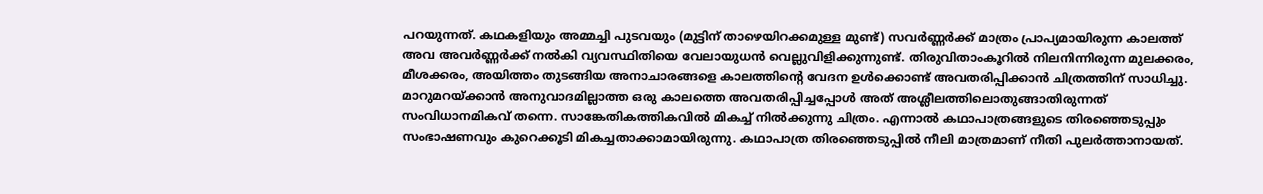പറയുന്നത്. കഥകളിയും അമ്മച്ചി പുടവയും (മുട്ടിന് താഴെയിറക്കമുള്ള മുണ്ട്) സവര്‍ണ്ണര്‍ക്ക് മാത്രം പ്രാപ്യമായിരുന്ന കാലത്ത് അവ അവര്‍ണ്ണര്‍ക്ക് നല്‍കി വ്യവസ്ഥിതിയെ വേലായുധന്‍ വെല്ലുവിളിക്കുന്നുണ്ട്. തിരുവിതാംകൂറില്‍ നിലനിന്നിരുന്ന മുലക്കരം, മീശക്കരം, അയിത്തം തുടങ്ങിയ അനാചാരങ്ങളെ കാലത്തിന്റെ വേദന ഉള്‍ക്കൊണ്ട് അവതരിപ്പിക്കാന്‍ ചിത്രത്തിന് സാധിച്ചു. മാറുമറയ്‌ക്കാന്‍ അനുവാദമില്ലാത്ത ഒരു കാലത്തെ അവതരിപ്പിച്ചപ്പോള്‍ അത് അശ്ലീലത്തിലൊതുങ്ങാതിരുന്നത് സംവിധാനമികവ് തന്നെ. സാങ്കേതികത്തികവില്‍ മികച്ച് നില്‍ക്കുന്നു ചിത്രം. എന്നാല്‍ കഥാപാത്രങ്ങളുടെ തിരഞ്ഞെടുപ്പും സംഭാഷണവും കുറെക്കൂടി മികച്ചതാക്കാമായിരുന്നു. കഥാപാത്ര തിരഞ്ഞെടുപ്പില്‍ നീലി മാത്രമാണ് നീതി പുലര്‍ത്താനായത്.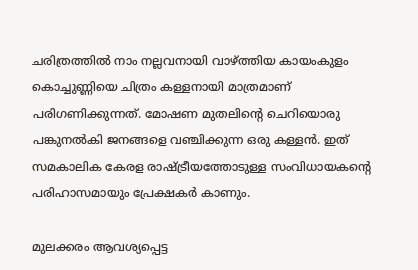ചരിത്രത്തില്‍ നാം നല്ലവനായി വാഴ്‌ത്തിയ കായംകുളം കൊച്ചുണ്ണിയെ ചിത്രം കള്ളനായി മാത്രമാണ് പരിഗണിക്കുന്നത്. മോഷണ മുതലിന്റെ ചെറിയൊരു പങ്കുനല്‍കി ജനങ്ങളെ വഞ്ചിക്കുന്ന ഒരു കള്ളന്‍. ഇത് സമകാലിക കേരള രാഷ്‌ട്രീയത്തോടുള്ള സംവിധായകന്റെ പരിഹാസമായും പ്രേക്ഷകര്‍ കാണും.

മുലക്കരം ആവശ്യപ്പെട്ട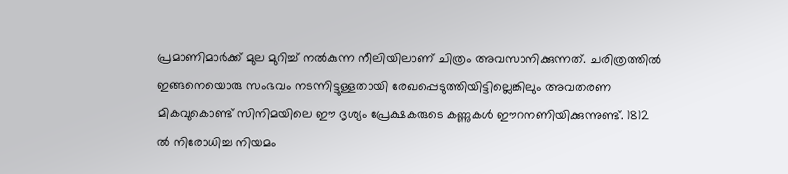പ്രമാണിമാര്‍ക്ക് മുല മുറിച്ച് നല്‍കുന്ന നീലിയിലാണ് ചിത്രം അവസാനിക്കുന്നത്. ചരിത്രത്തില്‍ ഇങ്ങനെയൊരു സംഭവം നടന്നിട്ടുള്ളതായി രേഖപ്പെടുത്തിയിട്ടില്ലെങ്കിലും അവതരണ മികവുകൊണ്ട് സിനിമയിലെ ഈ ദൃശ്യം പ്രേക്ഷകരുടെ കണ്ണുകള്‍ ഈറനണിയിക്കുന്നുണ്ട്. 1812 ല്‍ നിരോധിച്ച നിയമം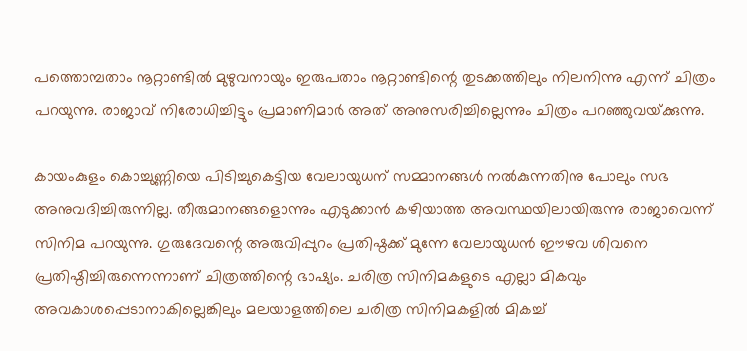പത്തൊമ്പതാം നൂറ്റാണ്ടില്‍ മുഴുവനായും ഇരുപതാം നൂറ്റാണ്ടിന്റെ തുടക്കത്തിലും നിലനിന്നു എന്ന് ചിത്രം പറയുന്നു. രാജാവ് നിരോധിച്ചിട്ടും പ്രമാണിമാര്‍ അത് അനുസരിച്ചില്ലെന്നും ചിത്രം പറഞ്ഞുവയ്‌ക്കുന്നു.

കായംകുളം കൊച്ചുണ്ണിയെ പിടിച്ചുകെട്ടിയ വേലായുധന് സമ്മാനങ്ങള്‍ നല്‍കുന്നതിനു പോലും സഭ അനുവദിച്ചിരുന്നില്ല. തീരുമാനങ്ങളൊന്നും എടുക്കാന്‍ കഴിയാത്ത അവസ്ഥയിലായിരുന്നു രാജാവെന്ന് സിനിമ പറയുന്നു. ഗുരുദേവന്റെ അരുവിപ്പുറം പ്രതിഷ്ഠക്ക് മുന്നേ വേലായുധന്‍ ഈഴവ ശിവനെ പ്രതിഷ്ഠിച്ചിരുന്നെന്നാണ് ചിത്രത്തിന്റെ ഭാഷ്യം. ചരിത്ര സിനിമകളുടെ എല്ലാ മികവും അവകാശപ്പെടാനാകില്ലെങ്കിലും മലയാളത്തിലെ ചരിത്ര സിനിമകളില്‍ മികച്ച്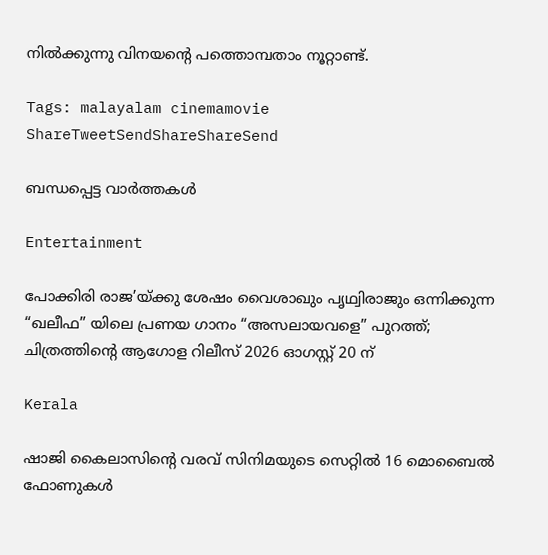നില്‍ക്കുന്നു വിനയന്റെ പത്തൊമ്പതാം നൂറ്റാണ്ട്.

Tags: malayalam cinemamovie
ShareTweetSendShareShareSend

ബന്ധപ്പെട്ട വാര്‍ത്തകള്‍

Entertainment

പോക്കിരി രാജ’യ്‌ക്കു ശേഷം വൈശാഖും പൃഥ്വിരാജും ഒന്നിക്കുന്ന “ഖലീഫ” യിലെ പ്രണയ ഗാനം “അസലായവളെ” പുറത്ത്; ചിത്രത്തിന്റെ ആഗോള റിലീസ് 2026 ഓഗസ്റ്റ് 20 ന്

Kerala

ഷാജി കൈലാസിന്റെ വരവ് സിനിമയുടെ സെറ്റില്‍ 16 മൊബൈല്‍ ഫോണുകള്‍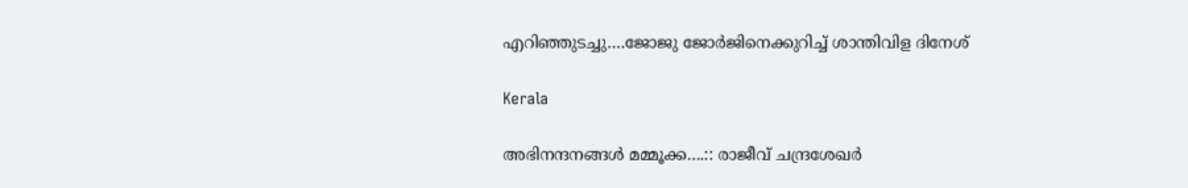എറിഞ്ഞുടച്ചു….ജോജു ജോര്‍ജിനെക്കുറിച്ച് ശാന്തിവിള ദിനേശ്

Kerala

അഭിനന്ദനങ്ങള്‍ മമ്മൂക്ക….:: രാജീവ് ചന്ദ്രശേഖര്‍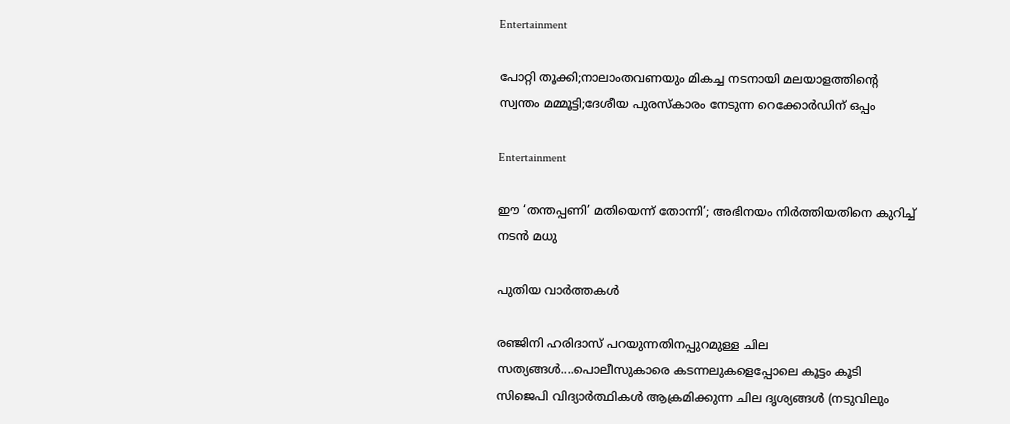Entertainment

പോറ്റി തൂക്കി;നാലാംതവണയും മികച്ച നടനായി മലയാളത്തിന്റെ സ്വന്തം മമ്മൂട്ടി;ദേശീയ പുരസ്കാരം നേടുന്ന റെക്കോർഡിന് ഒപ്പം

Entertainment

ഈ ‘തന്തപ്പണി’ മതിയെന്ന് തോന്നി’; അഭിനയം നിർത്തിയതിനെ കുറിച്ച് നടൻ മധു

പുതിയ വാര്‍ത്തകള്‍

രഞ്ജിനി ഹരിദാസ് പറയുന്നതിനപ്പുറമുള്ള ചില സത്യങ്ങള്‍....പൊലീസുകാരെ കടന്നലുകളെപ്പോലെ കൂട്ടം കൂടി സിജെപി വിദ്യാര്‍ത്ഥികള്‍ ആക്രമിക്കുന്ന ചില ദൃശ്യങ്ങള്‍ (നടുവിലും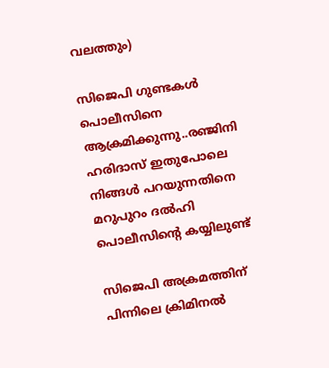വലത്തും)

സിജെപി ഗുണ്ടകള്‍ പൊലീസിനെ ആക്രമിക്കുന്നു..രഞ്ജിനി ഹരിദാസ് ഇതുപോലെ നിങ്ങള്‍ പറയുന്നതിനെ മറുപുറം ദല്‍ഹി പൊലീസിന്റെ കയ്യിലുണ്ട്

സിജെപി അക്രമത്തിന് പിന്നിലെ ക്രിമിനൽ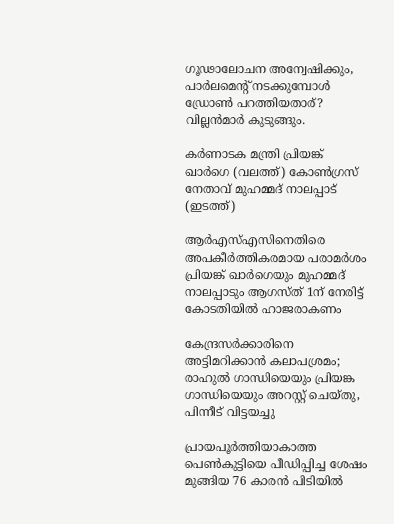ഗൂഢാലോചന അന്വേഷിക്കും, പാര്‍ലമെന്‍റ് നടക്കുമ്പോള്‍ ഡ്രോണ്‍ പറത്തിയതാര്? വില്ലന്‍മാര്‍ കുടുങ്ങും.

കർണാടക മന്ത്രി പ്രിയങ്ക് ഖാർഗെ (വലത്ത്) കോൺഗ്രസ് നേതാവ് മുഹമ്മദ് നാലപ്പാട് (ഇടത്ത്)

ആര്‍എസ്എസിനെതിരെ അപകീര്‍ത്തികരമായ പരാമര്‍ശം പ്രിയങ്ക് ഖാര്‍ഗെയും മുഹമ്മദ് നാലപ്പാടും ആഗസ്ത് 1ന് നേരിട്ട് കോടതിയില്‍ ഹാജരാകണം

കേന്ദ്രസര്‍ക്കാരിനെ അട്ടിമറിക്കാന്‍ കലാപശ്രമം; രാഹുല്‍ ഗാന്ധിയെയും പ്രിയങ്ക ഗാന്ധിയെയും അറസ്റ്റ് ചെയ്തു, പിന്നീട് വിട്ടയച്ചു

പ്രായപൂര്‍ത്തിയാകാത്ത പെണ്‍കുട്ടിയെ പീഡിപ്പിച്ച ശേഷം മുങ്ങിയ 76 കാരന്‍ പിടിയില്‍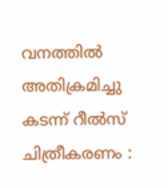വനത്തില്‍ അതിക്രമിച്ചു കടന്ന് റീല്‍സ് ചിത്രീകരണം :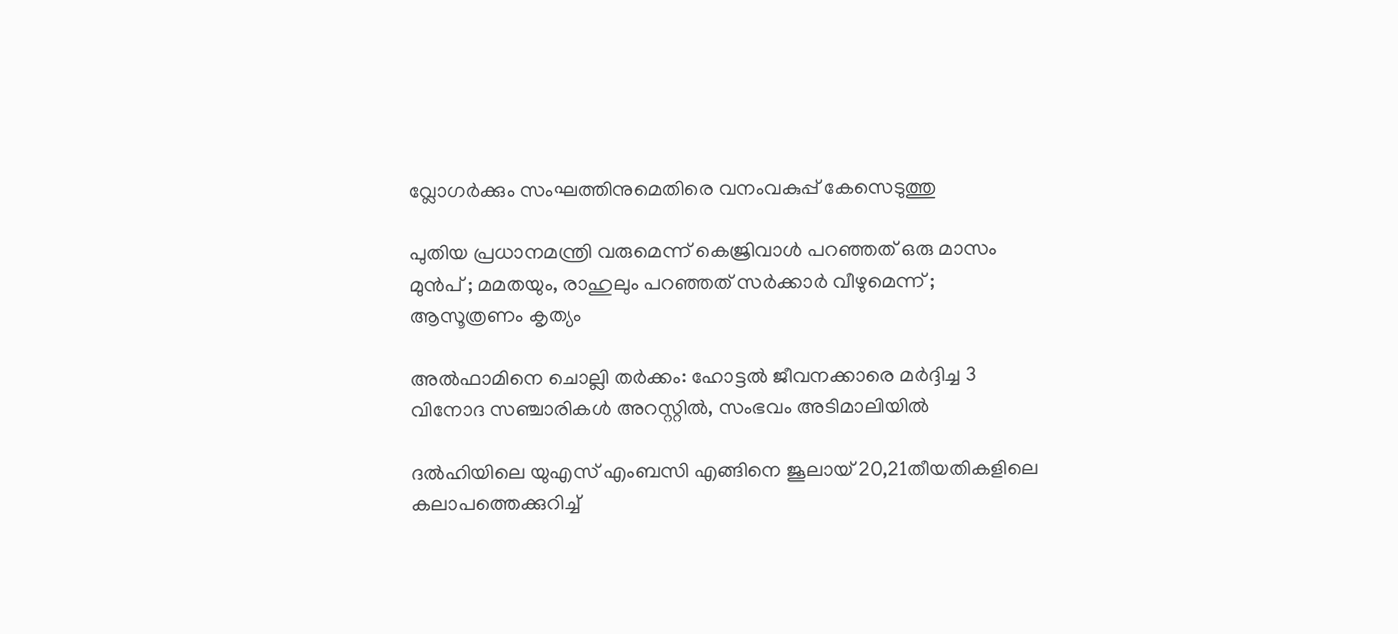വ്ലോഗര്‍ക്കും സംഘത്തിനുമെതിരെ വനംവകുപ്പ് കേസെടുത്തു

പുതിയ പ്രധാനമന്ത്രി വരുമെന്ന് കെജ്രിവാൾ പറഞ്ഞത് ഒരു മാസം മുൻപ് ; മമതയും, രാഹുലും പറഞ്ഞത് സർക്കാർ വീഴുമെന്ന് ; ആസൂത്രണം കൃത്യം

അല്‍ഫാമിനെ ചൊല്ലി തര്‍ക്കം: ഹോട്ടല്‍ ജീവനക്കാരെ മര്‍ദ്ദിച്ച 3 വിനോദ സഞ്ചാരികള്‍ അറസ്റ്റില്‍, സംഭവം അടിമാലിയില്‍

ദല്‍ഹിയിലെ യുഎസ് എംബസി എങ്ങിനെ ജൂലായ് 20,21തീയതികളിലെ കലാപത്തെക്കുറിച്ച്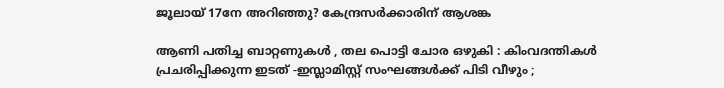ജൂലായ് 17നേ അറിഞ്ഞു? കേന്ദ്രസര്‍ക്കാരിന് ആശങ്ക

ആണി പതിച്ച ബാറ്റണുകൾ , തല പൊട്ടി ചോര ഒഴുകി : കിംവദന്തികൾ പ്രചരിപ്പിക്കുന്ന ഇടത് -ഇസ്ലാമിസ്റ്റ് സംഘങ്ങൾക്ക് പിടി വീഴും ;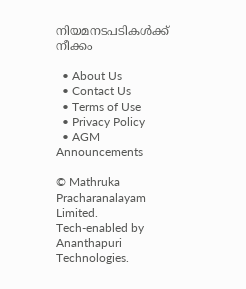നിയമനടപടികൾക്ക് നീക്കം

  • About Us
  • Contact Us
  • Terms of Use
  • Privacy Policy
  • AGM Announcements

© Mathruka Pracharanalayam Limited.
Tech-enabled by Ananthapuri Technologies.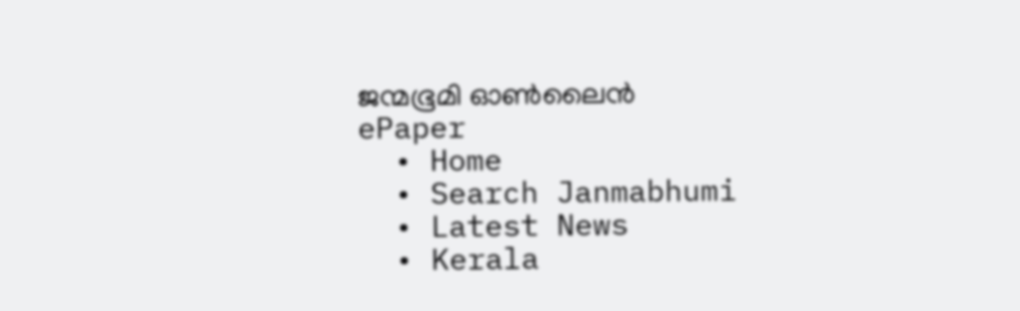ജന്മഭൂമി ഓണ്‍ലൈന്‍
ePaper
  • Home
  • Search Janmabhumi
  • Latest News
  • Kerala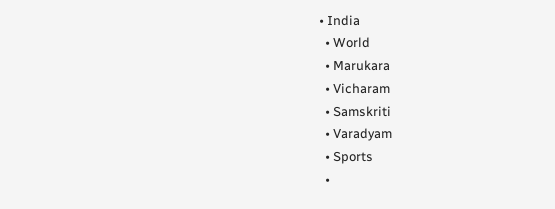• India
  • World
  • Marukara
  • Vicharam
  • Samskriti
  • Varadyam
  • Sports
  •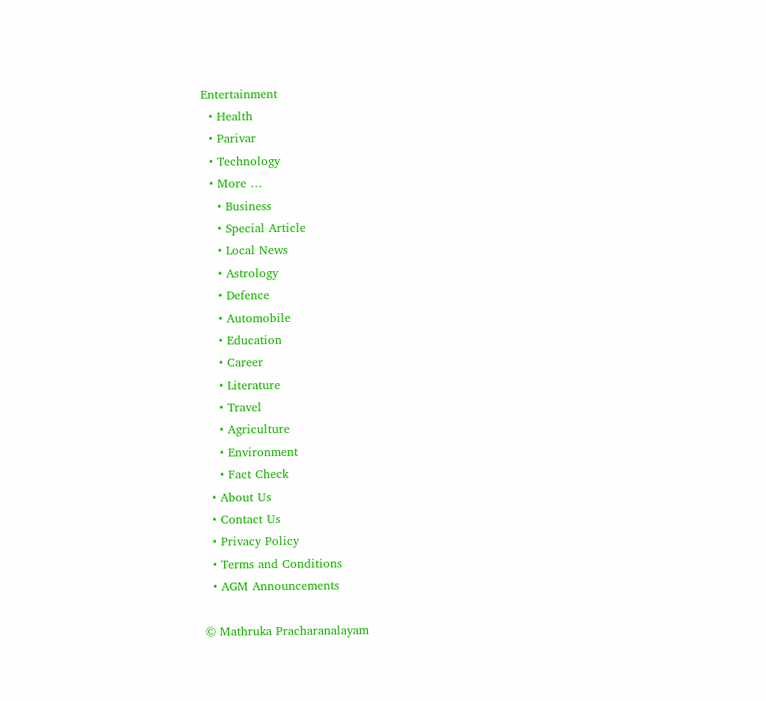Entertainment
  • Health
  • Parivar
  • Technology
  • More …
    • Business
    • Special Article
    • Local News
    • Astrology
    • Defence
    • Automobile
    • Education
    • Career
    • Literature
    • Travel
    • Agriculture
    • Environment
    • Fact Check
  • About Us
  • Contact Us
  • Privacy Policy
  • Terms and Conditions
  • AGM Announcements

© Mathruka Pracharanalayam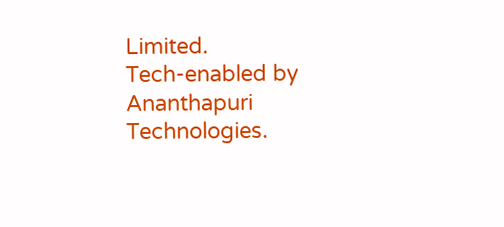Limited.
Tech-enabled by Ananthapuri Technologies.